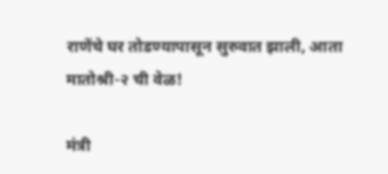राणेंचे घर तोडण्यापासून सुरुवात झाली, आता मातोश्री-२ ची वेळ!

मंत्री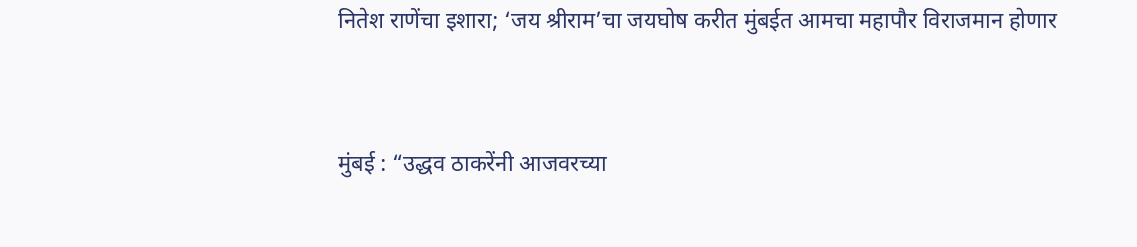नितेश राणेंचा इशारा; ‘जय श्रीराम’चा जयघोष करीत मुंबईत आमचा महापौर विराजमान होणार


मुंबई : “उद्धव ठाकरेंनी आजवरच्या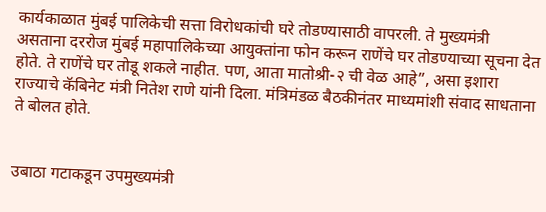कार्यकाळात मुंबई पालिकेची सत्ता विरोधकांची घरे तोडण्यासाठी वापरली. ते मुख्यमंत्री असताना दररोज मुंबई महापालिकेच्या आयुक्तांना फोन करून राणेंचे घर तोडण्याच्या सूचना देत होते. ते राणेंचे घर तोडू शकले नाहीत. पण, आता मातोश्री-२ ची वेळ आहे”, असा इशारा राज्याचे कॅबिनेट मंत्री नितेश राणे यांनी दिला. मंत्रिमंडळ बैठकीनंतर माध्यमांशी संवाद साधताना ते बोलत होते.


उबाठा गटाकडून उपमुख्यमंत्री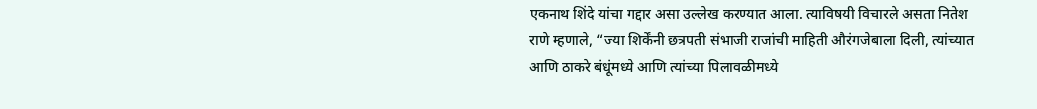एकनाथ शिंदे यांचा गद्दार असा उल्लेख करण्यात आला. त्याविषयी विचारले असता नितेश राणे म्हणाले, “ज्या शिर्केंनी छत्रपती संभाजी राजांची माहिती औरंगजेबाला दिली, त्यांच्यात आणि ठाकरे बंधूंमध्ये आणि त्यांच्या पिलावळीमध्ये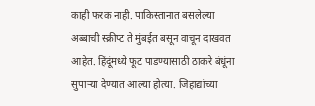काही फरक नाही. पाकिस्तानात बसलेल्या अब्बाची स्क्रीप्ट ते मुंबईत बसून वाचून दाखवत आहेत. हिंदूंमध्ये फूट पाडण्यासाठी ठाकरे बंधूंना सुपाऱ्या देण्यात आल्या होत्या. जिहाद्यांच्या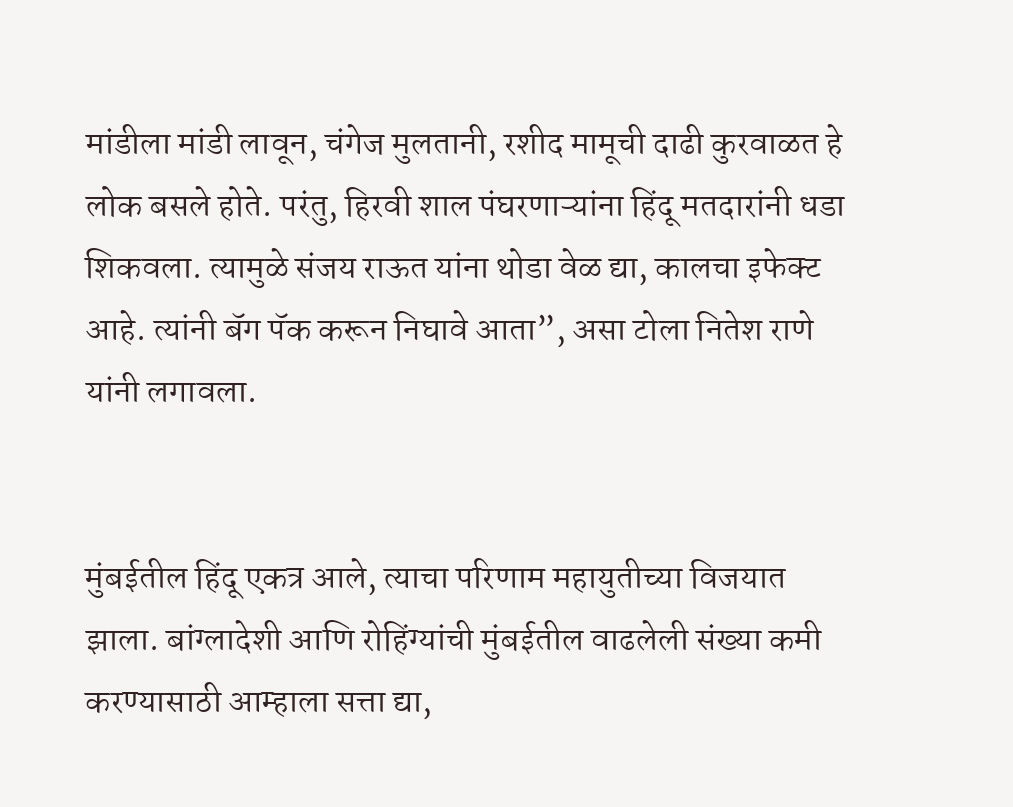मांडीला मांडी लावून, चंगेज मुलतानी, रशीद मामूची दाढी कुरवाळत हे लोक बसले होते. परंतु, हिरवी शाल पंघरणाऱ्यांना हिंदू मतदारांनी धडा शिकवला. त्यामुळे संजय राऊत यांना थोडा वेळ द्या, कालचा इफेक्ट आहे. त्यांनी बॅग पॅक करून निघावे आता”, असा टोला नितेश राणे यांनी लगावला.


मुंबईतील हिंदू एकत्र आले, त्याचा परिणाम महायुतीच्या विजयात झाला. बांग्लादेशी आणि रोहिंग्यांची मुंबईतील वाढलेली संख्या कमी करण्यासाठी आम्हाला सत्ता द्या,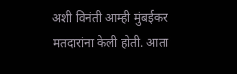अशी विनंती आम्ही मुंबईकर मतदारांना केली होती. आता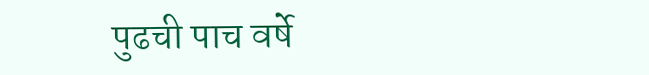पुढची पाच वर्षे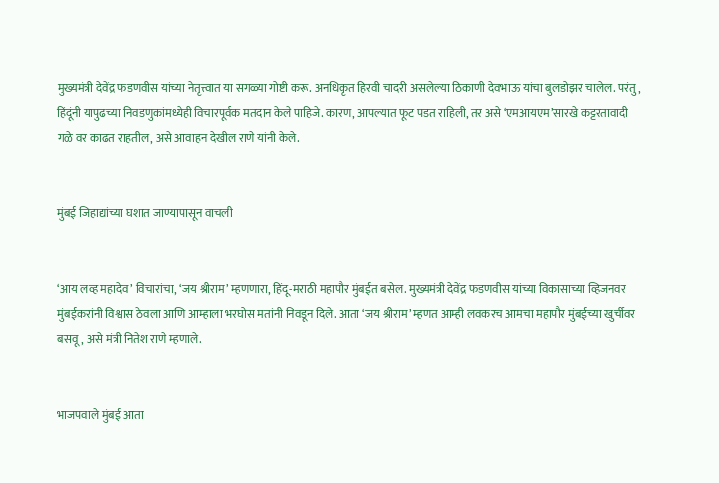मुख्यमंत्री देवेंद्र फडणवीस यांच्या नेतृत्त्वात या सगळ्या गोष्टी करू. अनधिकृत हिरवी चादरी असलेल्या ठिकाणी देवभाऊ यांचा बुलडोझर चालेल. परंतु, हिंदूंनी यापुढच्या निवडणुकांमध्येही विचारपूर्वक मतदान केले पाहिजे. कारण, आपल्यात फूट पडत राहिली, तर असे ‘एमआयएम’सारखे कट्टरतावादी गळे वर काढत राहतील, असे आवाहन देखील राणे यांनी केले.


मुंबई जिहाद्यांच्या घशात जाण्यापासून वाचली


‘आय लव्ह महादेव’ विचारांचा, ‘जय श्रीराम’ म्हणणारा, हिंदू-मराठी महापौर मुंबईत बसेल. मुख्यमंत्री देवेंद्र फडणवीस यांच्या विकासाच्या व्हिजनवर मुंबईकरांनी विश्वास ठेवला आणि आम्हाला भरघोस मतांनी निवडून दिले. आता ‘जय श्रीराम’ म्हणत आम्ही लवकरच आमचा महापौर मुंबईच्या खुर्चीवर बसवू, असे मंत्री नितेश राणे म्हणाले.


भाजपवाले मुंबई आता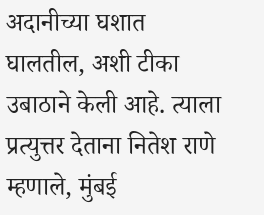अदानीच्या घशात घालतील, अशी टीका उबाठाने केली आहे. त्याला प्रत्युत्तर देताना नितेश राणे म्हणाले, मुंबई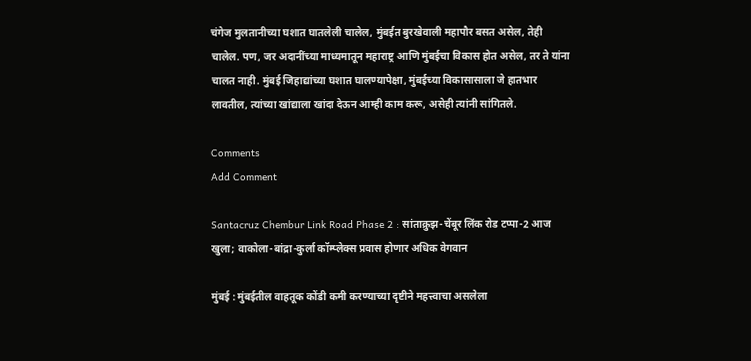चंगेज मुलतानीच्या घशात घातलेली चालेल, मुंबईत बुरखेवाली महापौर बसत असेल, तेही चालेल. पण, जर अदानींच्या माध्यमातून महाराष्ट्र आणि मुंबईचा विकास होत असेल, तर ते यांना चालत नाही. मुंबई जिहाद्यांच्या घशात घालण्यापेक्षा, मुंबईच्या विकासासाला जे हातभार लावतील, त्यांच्या खांद्याला खांदा देऊन आम्ही काम करू, असेही त्यांनी सांगितले.

Comments
Add Comment

Santacruz Chembur Link Road Phase 2 : सांताक्रुझ-चेंबूर लिंक रोड टप्पा-2 आज खुला; वाकोला-बांद्रा-कुर्ला कॉम्प्लेक्स प्रवास होणार अधिक वेगवान

मुंबई : मुंबईतील वाहतूक कोंडी कमी करण्याच्या दृष्टीने महत्त्वाचा असलेला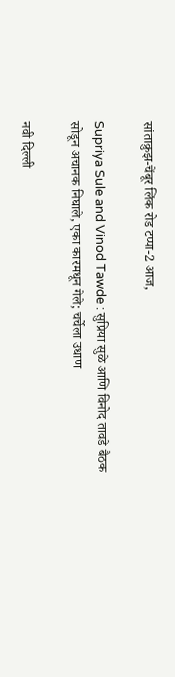सांताक्रुझ-चेंबूर लिंक रोड टप्पा-2 आज,

Supriya Sule and Vinod Tawde : सुप्रिया सुळे आणि विनोद तावडे बैठक सोडून अचानक निघाले, एका कारमधून गेले; चर्चेला उधाण

नवी दिल्ली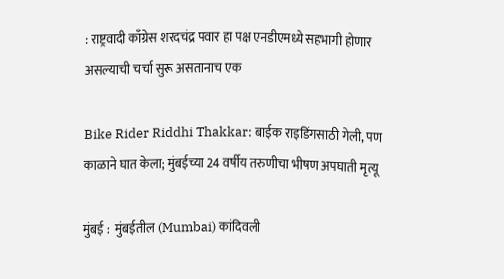: राष्ट्रवादी काँग्रेस शरदचंद्र पवार हा पक्ष एनडीएमध्ये सहभागी होणार असल्याची चर्चा सुरू असतानाच एक

Bike Rider Riddhi Thakkar: बाईक राइडिंगसाठी गेली, पण काळाने घात केला; मुंबईच्या 24 वर्षीय तरुणीचा भीषण अपघाती मृत्यू

मुंबई :  मुंबईतील (Mumbai) कांदिवली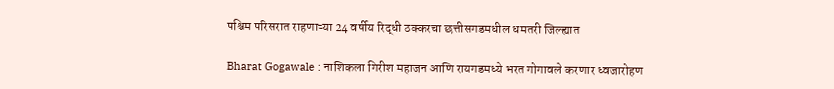पश्चिम परिसरात राहणाऱ्या 24 वर्षीय रिद्धी ठक्करचा छत्तीसगडमधील धमतरी जिल्ह्यात

Bharat Gogawale : नाशिकला गिरीश महाजन आणि रायगडमध्ये भरत गोगावले करणार ध्वजारोहण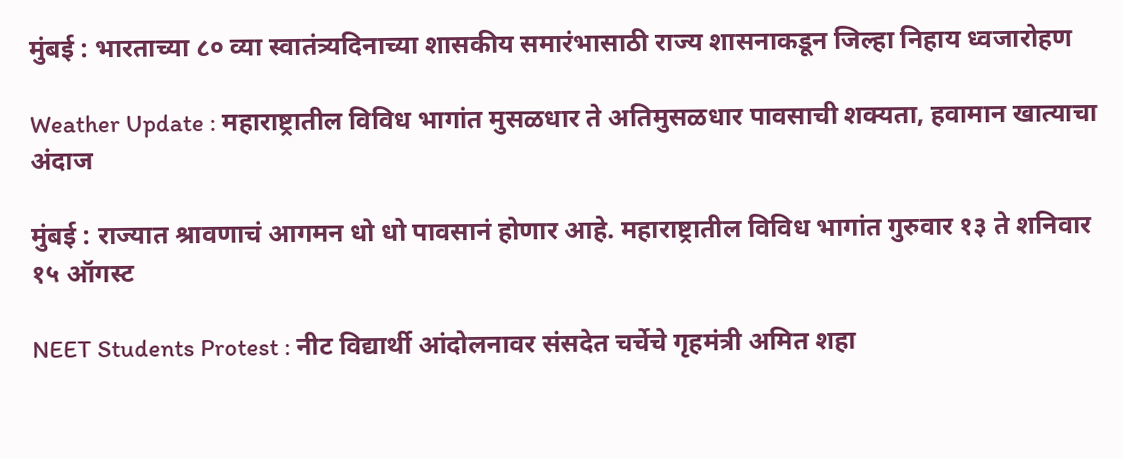मुंबई : भारताच्या ८० व्या स्वातंत्र्यदिनाच्या शासकीय समारंभासाठी राज्य शासनाकडून जिल्हा निहाय ध्वजारोहण

Weather Update : महाराष्ट्रातील विविध भागांत मुसळधार ते अतिमुसळधार पावसाची शक्यता, हवामान खात्याचा अंदाज

मुंबई : राज्यात श्रावणाचं आगमन धो धो पावसानं होणार आहे. महाराष्ट्रातील विविध भागांत गुरुवार १३ ते शनिवार १५ ऑगस्ट

NEET Students Protest : नीट विद्यार्थी आंदोलनावर संसदेत चर्चेचे गृहमंत्री अमित शहा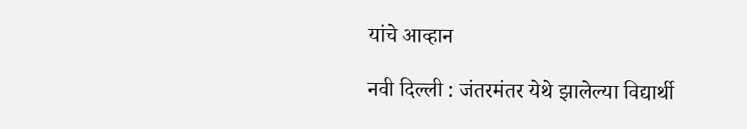यांचे आव्हान

नवी दिल्ली : जंतरमंतर येथे झालेल्या विद्यार्थी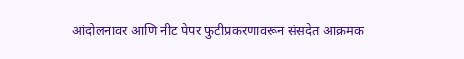आंदोलनावर आणि नीट पेपर फुटीप्रकरणावरून संसदेत आक्रमक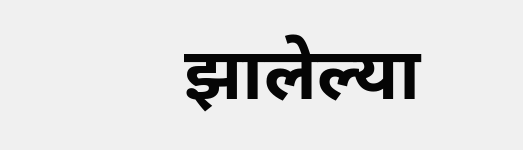झालेल्या